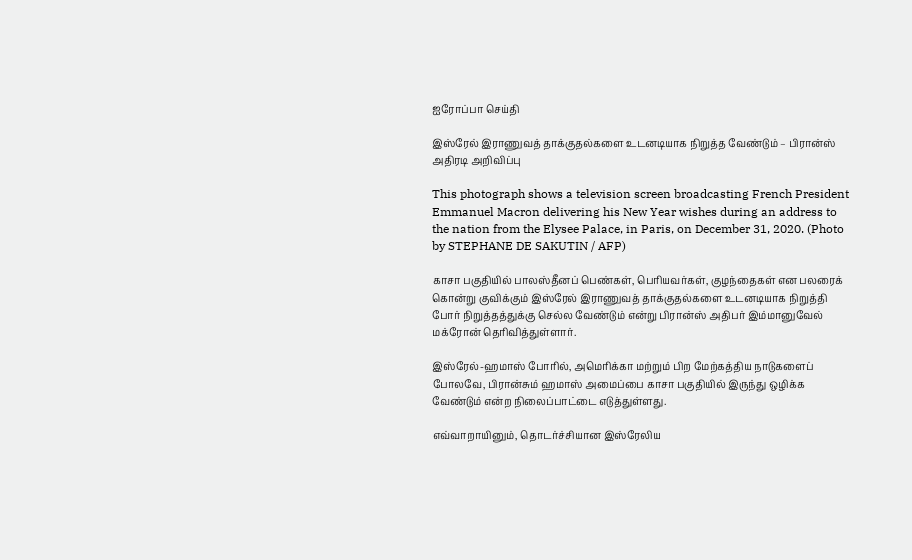ஐரோப்பா செய்தி

இஸ்ரேல் இராணுவத் தாக்குதல்களை உடனடியாக நிறுத்த வேண்டும் – பிரான்ஸ் அதிரடி அறிவிப்பு

This photograph shows a television screen broadcasting French President Emmanuel Macron delivering his New Year wishes during an address to the nation from the Elysee Palace, in Paris, on December 31, 2020. (Photo by STEPHANE DE SAKUTIN / AFP)

காசா பகுதியில் பாலஸ்தீனப் பெண்கள், பெரியவர்கள், குழந்தைகள் என பலரைக் கொன்று குவிக்கும் இஸ்ரேல் இராணுவத் தாக்குதல்களை உடனடியாக நிறுத்தி போர் நிறுத்தத்துக்கு செல்ல வேண்டும் என்று பிரான்ஸ் அதிபர் இம்மானுவேல் மக்ரோன் தெரிவித்துள்ளார்.

இஸ்ரேல்-ஹமாஸ் போரில், அமெரிக்கா மற்றும் பிற மேற்கத்திய நாடுகளைப் போலவே, பிரான்சும் ஹமாஸ் அமைப்பை காசா பகுதியில் இருந்து ஒழிக்க வேண்டும் என்ற நிலைப்பாட்டை எடுத்துள்ளது.

எவ்வாறாயினும், தொடர்ச்சியான இஸ்ரேலிய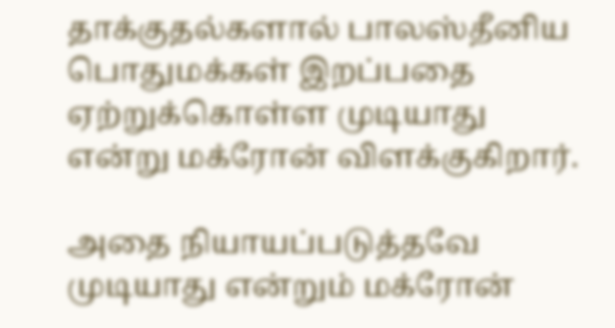தாக்குதல்களால் பாலஸ்தீனிய பொதுமக்கள் இறப்பதை ஏற்றுக்கொள்ள முடியாது என்று மக்ரோன் விளக்குகிறார்.

அதை நியாயப்படுத்தவே முடியாது என்றும் மக்ரோன்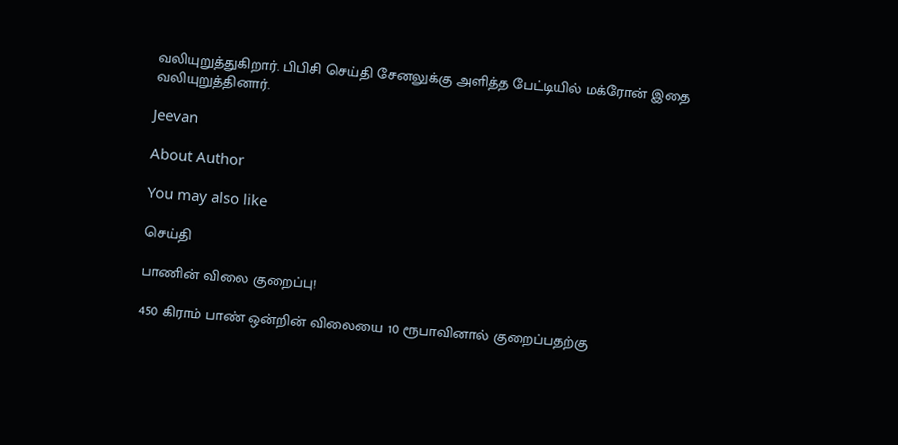வலியுறுத்துகிறார். பிபிசி செய்தி சேனலுக்கு அளித்த பேட்டியில் மக்ரோன் இதை வலியுறுத்தினார்.

Jeevan

About Author

You may also like

செய்தி

பாணின் விலை குறைப்பு!

450 கிராம் பாண் ஒன்றின் விலையை 10 ரூபாவினால் குறைப்பதற்கு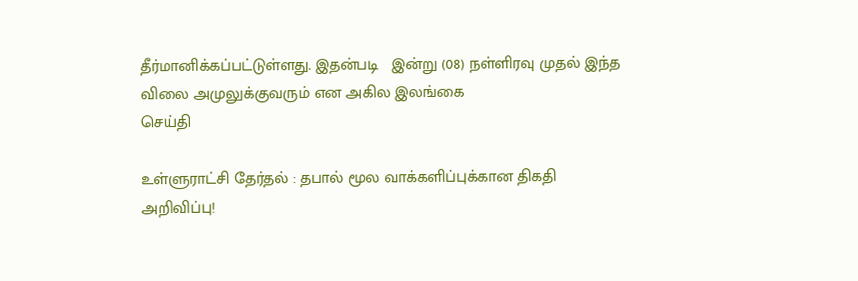தீர்மானிக்கப்பட்டுள்ளது. இதன்படி   இன்று (08) நள்ளிரவு முதல் இந்த விலை அமுலுக்குவரும் என அகில இலங்கை
செய்தி

உள்ளுராட்சி தேர்தல் : தபால் மூல வாக்களிப்புக்கான திகதி அறிவிப்பு!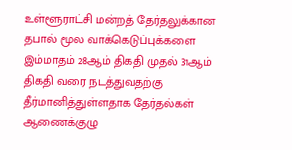உள்ளூராட்சி மன்றத் தேர்தலுக்கான தபால் மூல வாக்கெடுப்புக்களை இம்மாதம் 28ஆம் திகதி முதல் 31ஆம் திகதி வரை நடத்துவதற்கு தீர்மானித்துள்ளதாக தேர்தல்கள் ஆணைக்குழு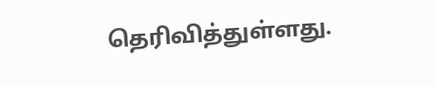தெரிவித்துள்ளது.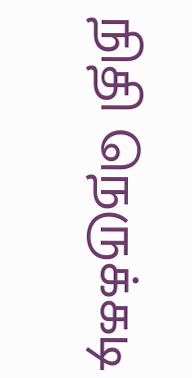நிதி நெருக்கடி